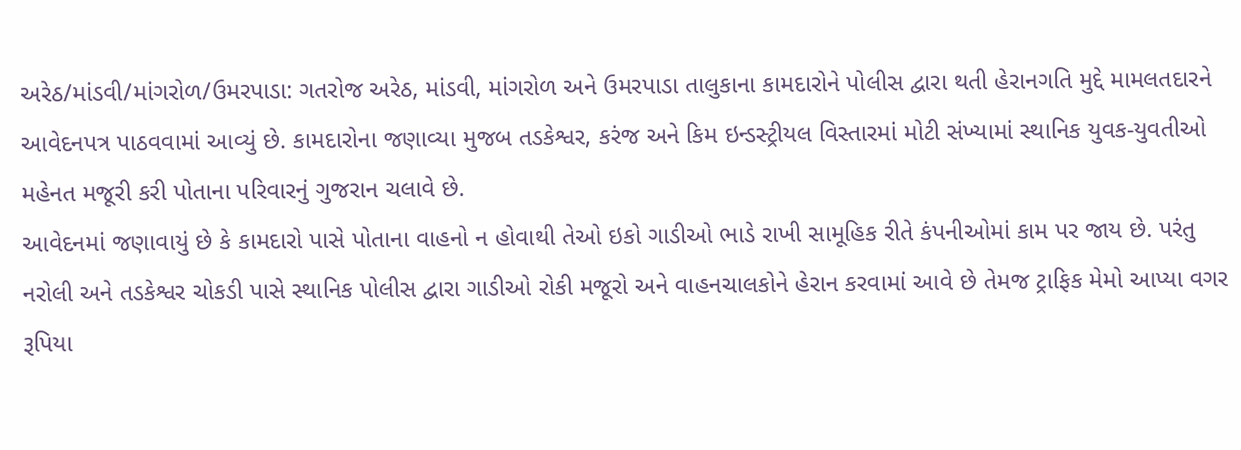અરેઠ/માંડવી/માંગરોળ/ઉમરપાડા: ગતરોજ અરેઠ, માંડવી, માંગરોળ અને ઉમરપાડા તાલુકાના કામદારોને પોલીસ દ્વારા થતી હેરાનગતિ મુદ્દે મામલતદારને આવેદનપત્ર પાઠવવામાં આવ્યું છે. કામદારોના જણાવ્યા મુજબ તડકેશ્વર, કરંજ અને કિમ ઇન્ડસ્ટ્રીયલ વિસ્તારમાં મોટી સંખ્યામાં સ્થાનિક યુવક-યુવતીઓ મહેનત મજૂરી કરી પોતાના પરિવારનું ગુજરાન ચલાવે છે.
આવેદનમાં જણાવાયું છે કે કામદારો પાસે પોતાના વાહનો ન હોવાથી તેઓ ઇકો ગાડીઓ ભાડે રાખી સામૂહિક રીતે કંપનીઓમાં કામ પર જાય છે. પરંતુ નરોલી અને તડકેશ્વર ચોકડી પાસે સ્થાનિક પોલીસ દ્વારા ગાડીઓ રોકી મજૂરો અને વાહનચાલકોને હેરાન કરવામાં આવે છે તેમજ ટ્રાફિક મેમો આપ્યા વગર રૂપિયા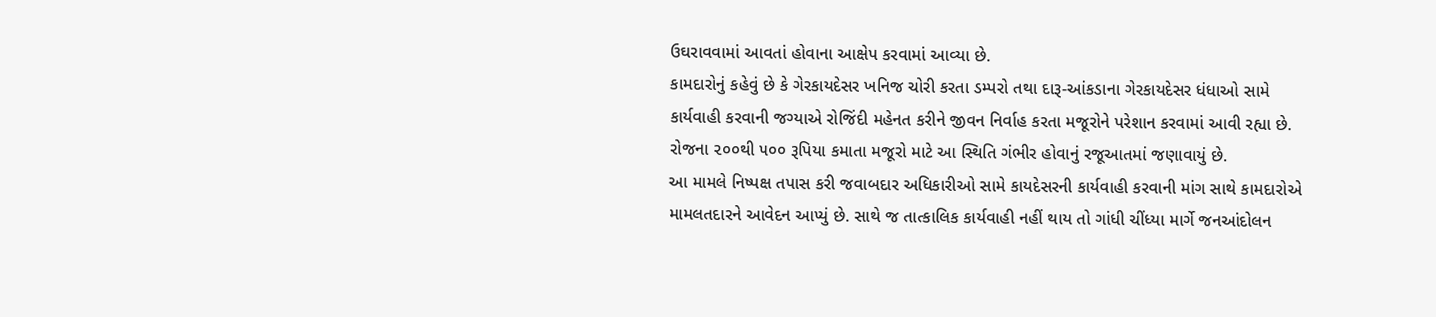ઉઘરાવવામાં આવતાં હોવાના આક્ષેપ કરવામાં આવ્યા છે.
કામદારોનું કહેવું છે કે ગેરકાયદેસર ખનિજ ચોરી કરતા ડમ્પરો તથા દારૂ-આંકડાના ગેરકાયદેસર ધંધાઓ સામે કાર્યવાહી કરવાની જગ્યાએ રોજિંદી મહેનત કરીને જીવન નિર્વાહ કરતા મજૂરોને પરેશાન કરવામાં આવી રહ્યા છે. રોજના ૨૦૦થી ૫૦૦ રૂપિયા કમાતા મજૂરો માટે આ સ્થિતિ ગંભીર હોવાનું રજૂઆતમાં જણાવાયું છે.
આ મામલે નિષ્પક્ષ તપાસ કરી જવાબદાર અધિકારીઓ સામે કાયદેસરની કાર્યવાહી કરવાની માંગ સાથે કામદારોએ મામલતદારને આવેદન આપ્યું છે. સાથે જ તાત્કાલિક કાર્યવાહી નહીં થાય તો ગાંધી ચીંધ્યા માર્ગે જનઆંદોલન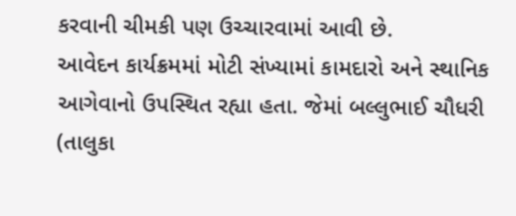કરવાની ચીમકી પણ ઉચ્ચારવામાં આવી છે.
આવેદન કાર્યક્રમમાં મોટી સંખ્યામાં કામદારો અને સ્થાનિક આગેવાનો ઉપસ્થિત રહ્યા હતા. જેમાં બલ્લુભાઈ ચૌધરી (તાલુકા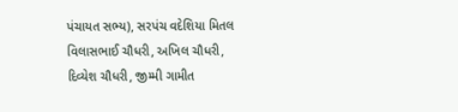પંચાયત સભ્ય), સરપંચ વદેશિયા મિતલ વિલાસભાઈ ચૌધરી, અખિલ ચૌધરી, દિવ્યેશ ચૌધરી, જીમ્મી ગામીત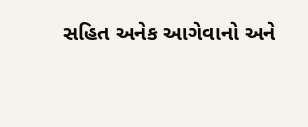સહિત અનેક આગેવાનો અને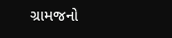ગ્રામજનો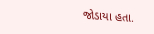જોડાયા હતા.